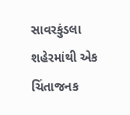સાવરકુંડલા શહેરમાંથી એક ચિંતાજનક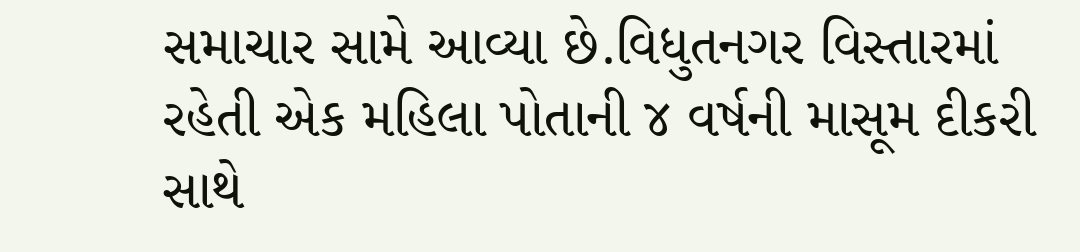સમાચાર સામે આવ્યા છે.વિધુતનગર વિસ્તારમાં રહેતી એક મહિલા પોતાની ૪ વર્ષની માસૂમ દીકરી સાથે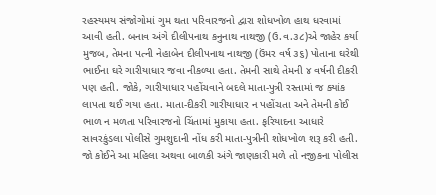રહસ્યમય સંજોગોમાં ગુમ થતા પરિવારજનો દ્વારા શોધખોળ હાથ ધરવામાં આવી હતી. બનાવ અંગે દીલીપનાથ કનુનાથ નાથજી (ઉ.વ.૩૮)એ જાહેર કર્યા મુજબ, તેમના પત્ની નેહાબેન દીલીપનાથ નાથજી (ઉંમર વર્ષ ૩૬) પોતાના ઘરેથી ભાઈના ઘરે ગારીયાધાર જવા નીકળ્યા હતા. તેમની સાથે તેમની ૪ વર્ષની દીકરી પણ હતી. જોકે, ગારીયાધાર પહોંચવાને બદલે માતા-પુત્રી રસ્તામાં જ ક્યાંક લાપતા થઈ ગયા હતા. માતા-દીકરી ગારીયાધાર ન પહોંચતા અને તેમની કોઈ ભાળ ન મળતા પરિવારજનો ચિંતામાં મુકાયા હતા. ફરિયાદના આધારે સાવરકુંડલા પોલીસે ગુમશુદાની નોંધ કરી માતા-પુત્રીની શોધખોળ શરૂ કરી હતી. જો કોઈને આ મહિલા અથવા બાળકી અંગે જાણકારી મળે તો નજીકના પોલીસ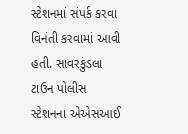સ્ટેશનમાં સંપર્ક કરવા વિનંતી કરવામાં આવી હતી. સાવરકુંડલા ટાઉન પોલીસ સ્ટેશનના એએસઆઈ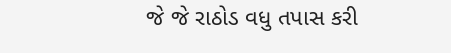જે જે રાઠોડ વધુ તપાસ કરી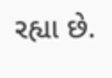રહ્યા છે.